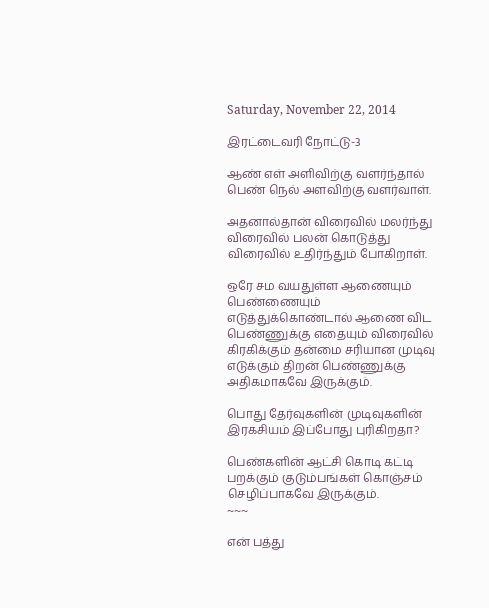Saturday, November 22, 2014

இரட்டைவரி நோட்டு-3

ஆண் எள் அளிவிற்கு வளர்ந்தால் பெண் நெல் அளவிற்கு வளர்வாள்.

அதனால்தான் விரைவில் மலர்ந்து விரைவில் பலன் கொடுத்து விரைவில் உதிர்ந்தும் போகிறாள்.

ஒரே சம வயதுள்ள ஆணையும் பெண்ணையும் எடுத்துக்கொண்டால் ஆணை விட பெண்ணுக்கு எதையும் விரைவில் கிரகிக்கும் தன்மை சரியான முடிவு எடுக்கும் திறன் பெண்ணுக்கு அதிகமாகவே இருக்கும்.

பொது தேர்வுகளின் முடிவுகளின் இரகசியம் இப்போது புரிகிறதா?

பெண்களின் ஆட்சி கொடி கட்டி பறக்கும் குடும்பங்கள் கொஞ்சம் செழிப்பாகவே இருக்கும்.
~~~

என் பத்து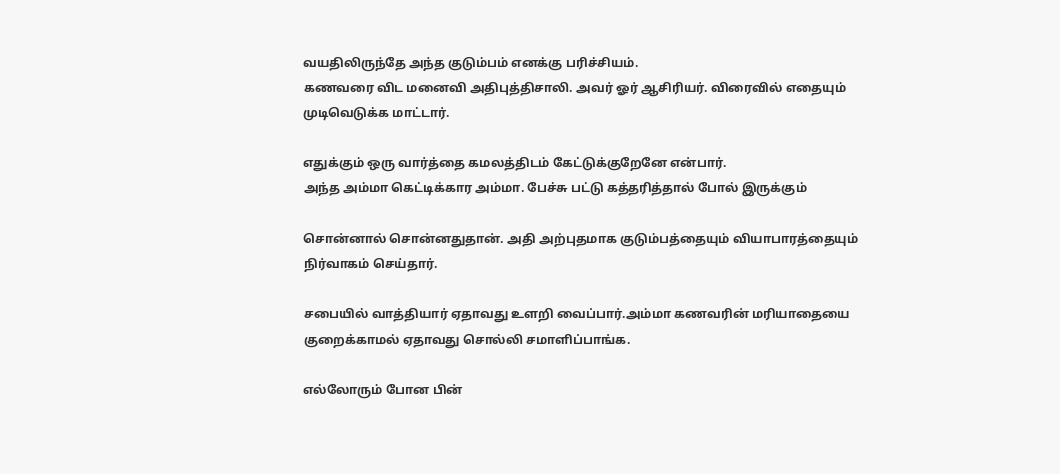வயதிலிருந்தே அந்த குடும்பம் எனக்கு பரிச்சியம்.
கணவரை விட மனைவி அதிபுத்திசாலி. அவர் ஓர் ஆசிரியர். விரைவில் எதையும் முடிவெடுக்க மாட்டார்.

எதுக்கும் ஒரு வார்த்தை கமலத்திடம் கேட்டுக்குறேனே என்பார்.
அந்த அம்மா கெட்டிக்கார அம்மா. பேச்சு பட்டு கத்தரித்தால் போல் இருக்கும்

சொன்னால் சொன்னதுதான். அதி அற்புதமாக குடும்பத்தையும் வியாபாரத்தையும் நிர்வாகம் செய்தார்.

சபையில் வாத்தியார் ஏதாவது உளறி வைப்பார்.அம்மா கணவரின் மரியாதையை குறைக்காமல் ஏதாவது சொல்லி சமாளிப்பாங்க.

எல்லோரும் போன பின்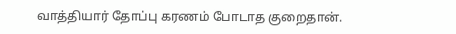வாத்தியார் தோப்பு கரணம் போடாத குறைதான்.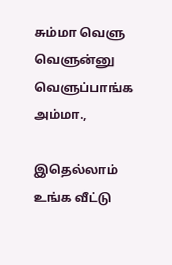சும்மா வெளு வெளுன்னு வெளுப்பாங்க அம்மா.,

இதெல்லாம் உங்க வீட்டு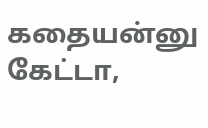கதையன்னு கேட்டா,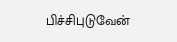பிச்சிபுடுவேன்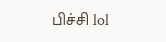பிச்சி lol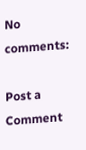No comments:

Post a Comment